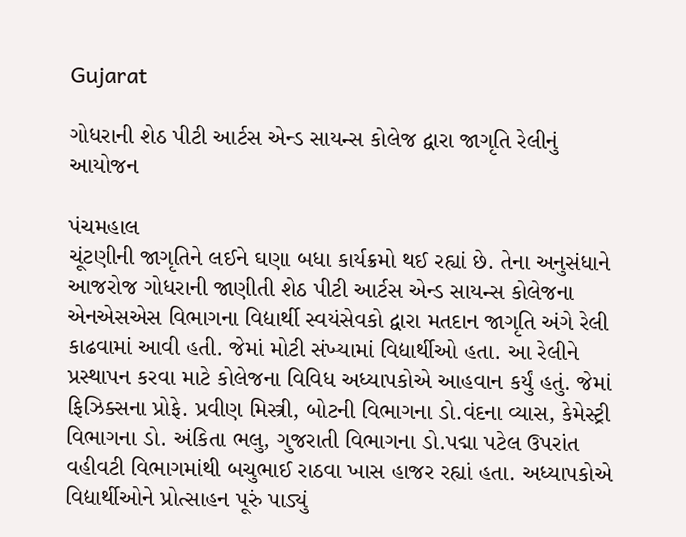Gujarat

ગોધરાની શેઠ પીટી આર્ટસ એન્ડ સાયન્સ કોલેજ દ્વારા જાગૃતિ રેલીનું આયોજન

પંચમહાલ
ચૂંટણીની જાગૃતિને લઈને ઘણા બધા કાર્યક્રમો થઈ રહ્યાં છે. તેના અનુસંધાને આજરોજ ગોધરાની જાણીતી શેઠ પીટી આર્ટસ એન્ડ સાયન્સ કોલેજના એનએસએસ વિભાગના વિદ્યાર્થી સ્વયંસેવકો દ્વારા મતદાન જાગૃતિ અંગે રેલી કાઢવામાં આવી હતી. જેમાં મોટી સંખ્યામાં વિદ્યાર્થીઓ હતા. આ રેલીને પ્રસ્થાપન કરવા માટે કોલેજના વિવિધ અધ્યાપકોએ આહવાન કર્યું હતું. જેમાં ફિઝિક્સના પ્રોફે. પ્રવીણ મિસ્ત્રી, બોટની વિભાગના ડો.વંદના વ્યાસ, કેમેસ્ટ્રી વિભાગના ડો. અંકિતા ભલુ, ગુજરાતી વિભાગના ડો.પદ્મા પટેલ ઉપરાંત વહીવટી વિભાગમાંથી બચુભાઈ રાઠવા ખાસ હાજર રહ્યાં હતા. અધ્યાપકોએ વિદ્યાર્થીઓને પ્રોત્સાહન પૂરું પાડ્યું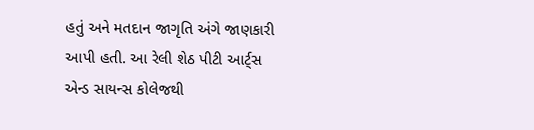હતું અને મતદાન જાગૃતિ અંગે જાણકારી આપી હતી. આ રેલી શેઠ પીટી આર્ટ્‌સ એન્ડ સાયન્સ કોલેજથી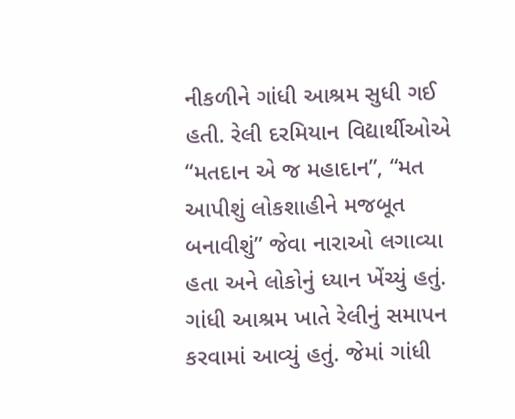નીકળીને ગાંધી આશ્રમ સુધી ગઈ હતી. રેલી દરમિયાન વિદ્યાર્થીઓએ “મતદાન એ જ મહાદાન”, “મત આપીશું લોકશાહીને મજબૂત બનાવીશું” જેવા નારાઓ લગાવ્યા હતા અને લોકોનું ધ્યાન ખેંચ્યું હતું. ગાંધી આશ્રમ ખાતે રેલીનું સમાપન કરવામાં આવ્યું હતું. જેમાં ગાંધી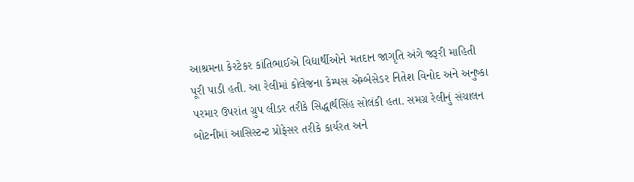આશ્રમના કેરટેકર કાંતિભાઈએ વિદ્યાર્થીઓને મતદાન જાગૃતિ અંગે જરૂરી માહિતી પૂરી પાડી હતી. આ રેલીમાં કોલેજના કેમ્પસ એમ્બેસેડર નિતેશ વિનોદ અને અનુષ્કા પરમાર ઉપરાંત ગ્રુપ લીડર તરીકે સિદ્ધાર્થસિંહ સોલંકી હતા. સમગ્ર રેલીનું સંચાલન બોટનીમાં આસિસ્ટન્ટ પ્રોફેસર તરીકે કાર્યરત અને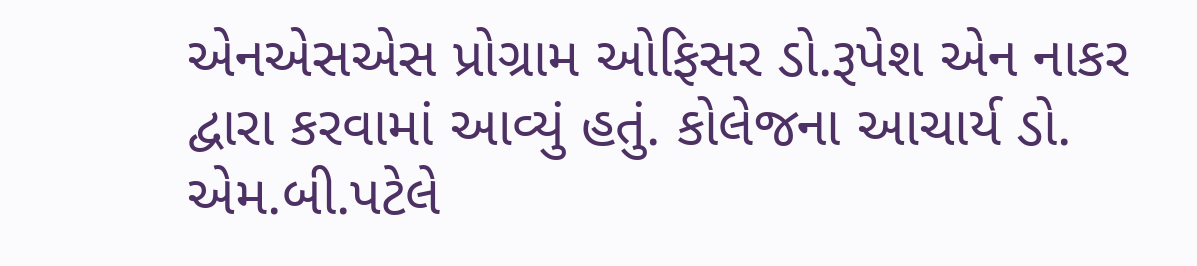એનએસએસ પ્રોગ્રામ ઓફિસર ડો.રૂપેશ એન નાકર દ્વારા કરવામાં આવ્યું હતું. કોલેજના આચાર્ય ડો. એમ.બી.પટેલે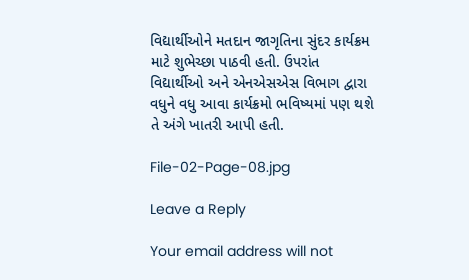વિદ્યાર્થીઓને મતદાન જાગૃતિના સુંદર કાર્યક્રમ માટે શુભેચ્છા પાઠવી હતી. ઉપરાંત વિદ્યાર્થીઓ અને એનએસએસ વિભાગ દ્વારા વધુને વધુ આવા કાર્યક્રમો ભવિષ્યમાં પણ થશે તે અંગે ખાતરી આપી હતી.

File-02-Page-08.jpg

Leave a Reply

Your email address will not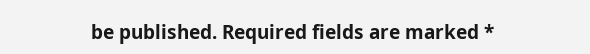be published. Required fields are marked *